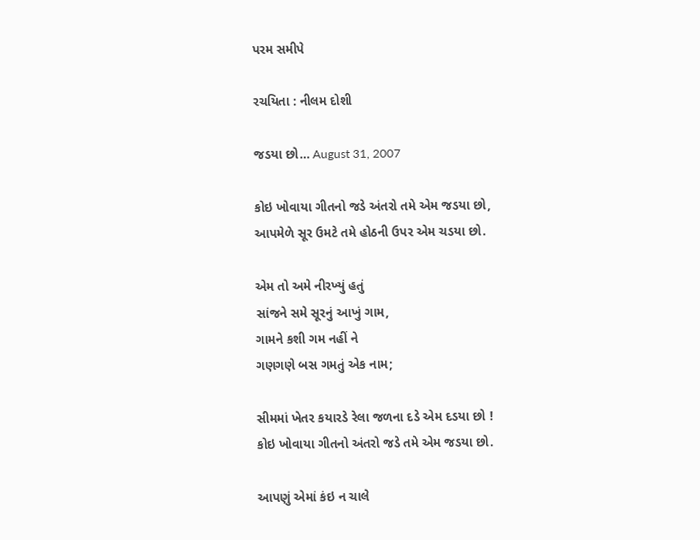પરમ સમીપે

રચયિતા : નીલમ દોશી

જડયા છો… August 31, 2007

કોઇ ખોવાયા ગીતનો જડે અંતરો તમે એમ જડયા છો,
આપમેળે સૂર ઉમટે તમે હોઠની ઉપર એમ ચડયા છો.

એમ તો અમે નીરખ્યું હતું
સાંજને સમે સૂરનું આખું ગામ,
ગામને કશી ગમ નહીં ને
ગણગણે બસ ગમતું એક નામ;

સીમમાં ખેતર કયારડે રેલા જળના દડે એમ દડયા છો !
કોઇ ખોવાયા ગીતનો અંતરો જડે તમે એમ જડયા છો.

આપણું એમાં કંઇ ન ચાલે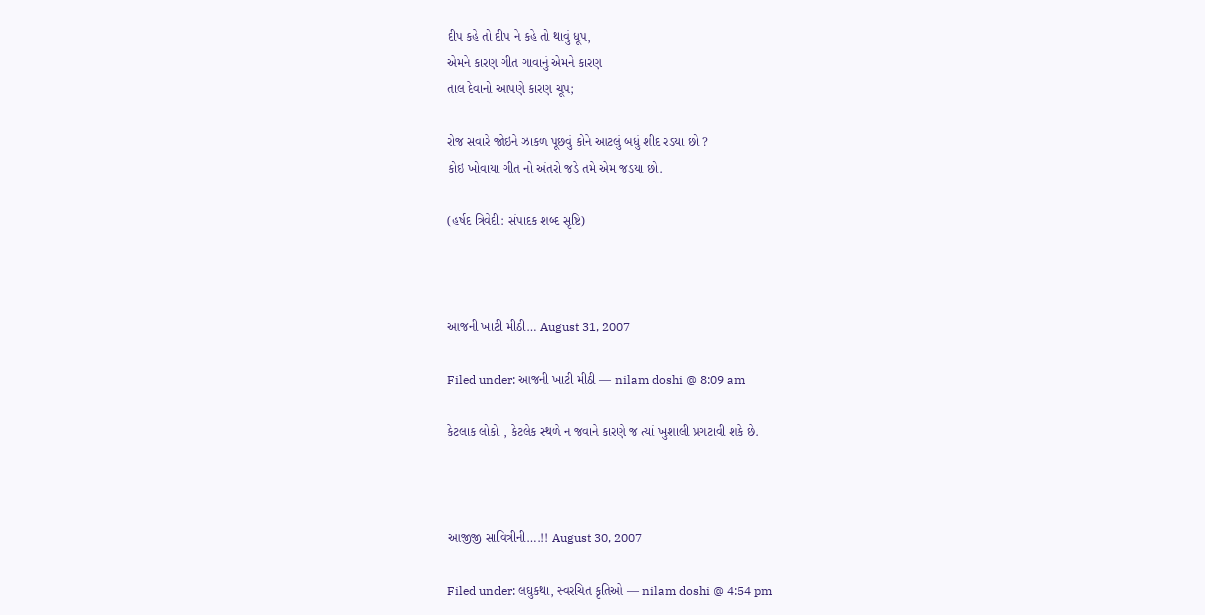દીપ કહે તો દીપ ને કહે તો થાવું ધૂપ,
એમને કારણ ગીત ગાવાનું એમને કારણ
તાલ દેવાનો આપણે કારણ ચૂપ;

રોજ સવારે જોઇને ઝાકળ પૂછવું કોને આટલું બધું શીદ રડયા છો ?
કોઇ ખોવાયા ગીત નો અંતરો જડે તમે એમ જડયા છો.

(હર્ષદ ત્રિવેદી: સંપાદક શબ્દ સૃષ્ટિ)



આજની ખાટી મીઠી… August 31, 2007

Filed under: આજની ખાટી મીઠી — nilam doshi @ 8:09 am

કેટલાક લોકો , કેટલેક સ્થળે ન જવાને કારણે જ ત્યાં ખુશાલી પ્રગટાવી શકે છે.



આજીજી સાવિત્રીની….!! August 30, 2007

Filed under: લઘુકથા, સ્વરચિત કૃતિઓ — nilam doshi @ 4:54 pm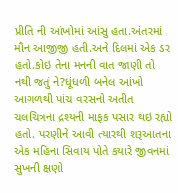પ્રીતિ ની આંખોમાં આંસુ હતા.અંતરમાં મૌન આજીજી હતી.અને દિલમાં એક ડર હતો.કોઇ તેના મનની વાત જાણી તો નથી જતું ને?ધૂંધળી બનેલ આંખો આગળથી પાંચ વરસનો અતીત ચલચિત્રના દ્રશ્યની માફક પસાર થઇ રહ્યો હતો. પરણીને આવી ત્યારથી શરૂઆતના એક મહિના સિવાય પોતે કયારે જીવનમાં સુખની ક્ષણો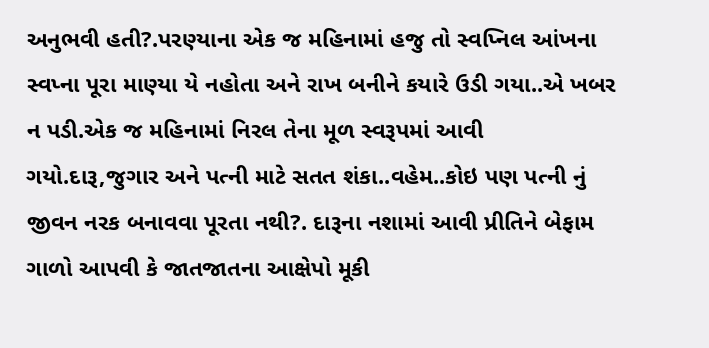અનુભવી હતી?.પરણ્યાના એક જ મહિનામાં હજુ તો સ્વપ્નિલ આંખના સ્વપ્ના પૂરા માણ્યા યે નહોતા અને રાખ બનીને કયારે ઉડી ગયા..એ ખબર ન પડી.એક જ મહિનામાં નિરલ તેના મૂળ સ્વરૂપમાં આવી ગયો.દારૂ,જુગાર અને પત્ની માટે સતત શંકા..વહેમ..કોઇ પણ પત્ની નું જીવન નરક બનાવવા પૂરતા નથી?. દારૂના નશામાં આવી પ્રીતિને બેફામ ગાળો આપવી કે જાતજાતના આક્ષેપો મૂકી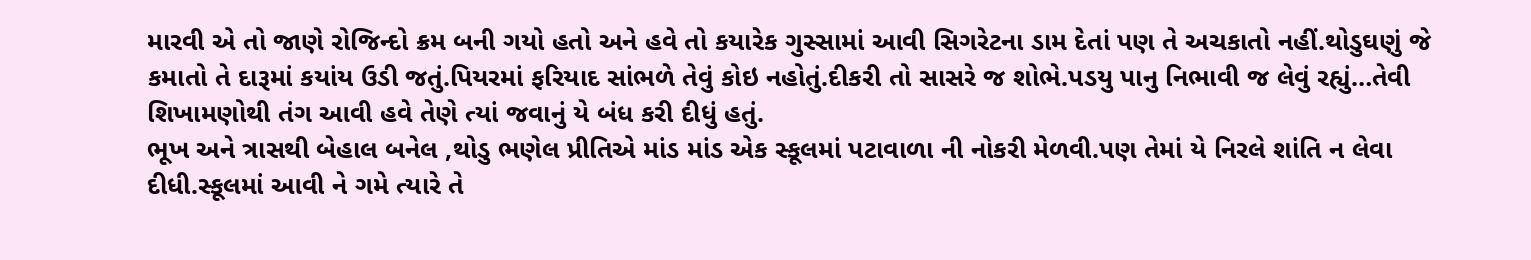મારવી એ તો જાણે રોજિન્દો ક્રમ બની ગયો હતો અને હવે તો કયારેક ગુસ્સામાં આવી સિગરેટના ડામ દેતાં પણ તે અચકાતો નહીં.થોડુઘણું જે કમાતો તે દારૂમાં કયાંય ઉડી જતું.પિયરમાં ફરિયાદ સાંભળે તેવું કોઇ નહોતું.દીકરી તો સાસરે જ શોભે.પડયુ પાનુ નિભાવી જ લેવું રહ્યું…તેવી શિખામણોથી તંગ આવી હવે તેણે ત્યાં જવાનું યે બંધ કરી દીધું હતું.
ભૂખ અને ત્રાસથી બેહાલ બનેલ ,થોડુ ભણેલ પ્રીતિએ માંડ માંડ એક સ્કૂલમાં પટાવાળા ની નોકરી મેળવી.પણ તેમાં યે નિરલે શાંતિ ન લેવા દીધી.સ્કૂલમાં આવી ને ગમે ત્યારે તે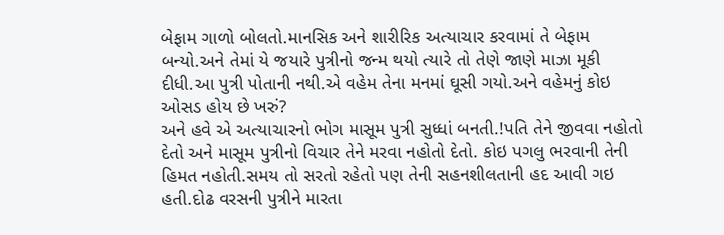બેફામ ગાળો બોલતો.માનસિક અને શારીરિક અત્યાચાર કરવામાં તે બેફામ બન્યો.અને તેમાં યે જયારે પુત્રીનો જન્મ થયો ત્યારે તો તેણે જાણે માઝા મૂકી દીધી.આ પુત્રી પોતાની નથી.એ વહેમ તેના મનમાં ઘૂસી ગયો.અને વહેમનું કોઇ ઓસડ હોય છે ખરું?
અને હવે એ અત્યાચારનો ભોગ માસૂમ પુત્રી સુધ્ધાં બનતી.!પતિ તેને જીવવા નહોતો દેતો અને માસૂમ પુત્રીનો વિચાર તેને મરવા નહોતો દેતો. કોઇ પગલુ ભરવાની તેની હિમત નહોતી.સમય તો સરતો રહેતો પણ તેની સહનશીલતાની હદ આવી ગઇ હતી.દોઢ વરસની પુત્રીને મારતા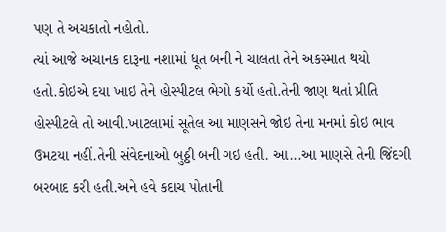પણ તે અચકાતો નહોતો.
ત્યાં આજે અચાનક દારૂના નશામાં ધૂત બની ને ચાલતા તેને અકસ્માત થયો હતો.કોઇએ દયા ખાઇ તેને હોસ્પીટલ ભેગો કર્યો હતો.તેની જાણ થતાં પ્રીતિ હોસ્પીટલે તો આવી.ખાટલામાં સૂતેલ આ માણસને જોઇ તેના મનમાં કોઇ ભાવ ઉમટયા નહીં.તેની સંવેદનાઓ બુઠ્ઠી બની ગઇ હતી. આ…આ માણસે તેની જિંદગી બરબાદ કરી હતી.અને હવે કદાચ પોતાની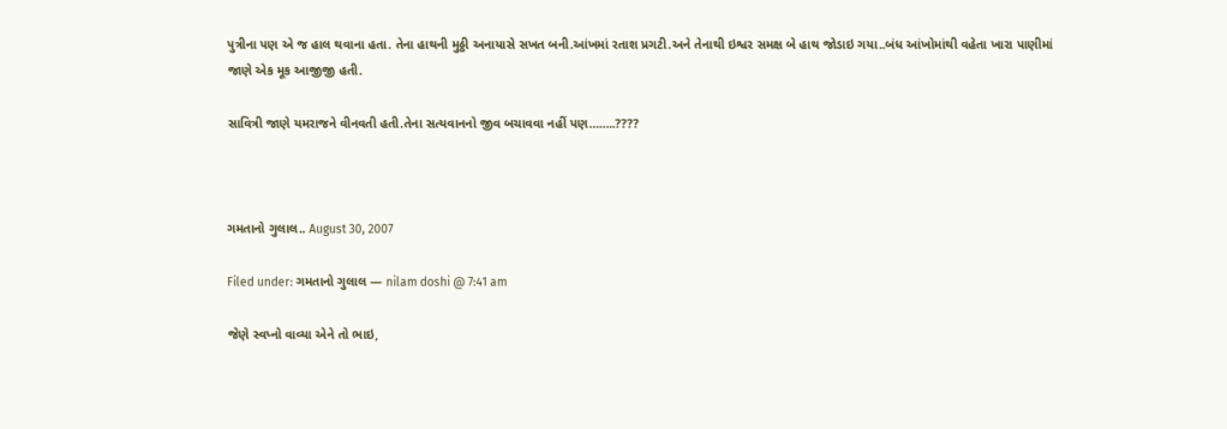પુત્રીના પણ એ જ હાલ થવાના હતા. તેના હાથની મુઠ્ઠી અનાયાસે સખત બની.આંખમાં રતાશ પ્રગટી.અને તેનાથી ઇશ્વર સમક્ષ બે હાથ જોડાઇ ગયા..બંધ આંખોમાંથી વહેતા ખારા પાણીમાં જાણે એક મૂક આજીજી હતી.

સાવિત્રી જાણે યમરાજને વીનવતી હતી.તેના સત્યવાનનો જીવ બચાવવા નહીં પણ……..????



ગમતાનો ગુલાલ.. August 30, 2007

Filed under: ગમતાનો ગુલાલ — nilam doshi @ 7:41 am

જેણે સ્વપ્નો વાવ્યા એને તો ભાઇ,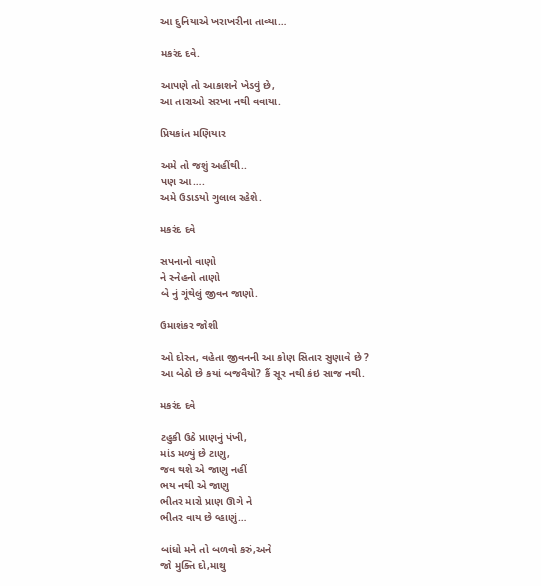આ દુનિયાએ ખરાખરીના તાવ્યા…

મકરંદ દવે.

આપણે તો આકાશને ખેડવું છે,
આ તારાઓ સરખા નથી વવાયા.

પ્રિયકાંત મણિયાર

અમે તો જશું અહીંથી..
પણ આ….
અમે ઉડાડયો ગુલાલ રહેશે.

મકરંદ દવે

સપનાનો વાણો
ને સ્નેહનો તાણો
બે નું ગૂંથેલું જીવન જાણો.

ઉમાશંકર જોશી

ઓ દોસ્ત, વહેતા જીવનની આ કોણ સિતાર સુણાવે છે ?
આ બેઠો છે કયાં બજવૈયો? કૈં સૂર નથી કંઇ સાજ નથી.

મકરંદ દવે

ટહુકી ઉઠે પ્રાણનું પંખી,
માંડ મળ્યું છે ટાણુ,
જવ થશે એ જાણુ નહીં
ભય નથી એ જાણુ
ભીતર મારો પ્રાણ ઊગે ને
ભીતર વાય છે વ્હાણું…

બાંધો મને તો બળવો કરું,અને
જો મુક્તિ દો,માથુ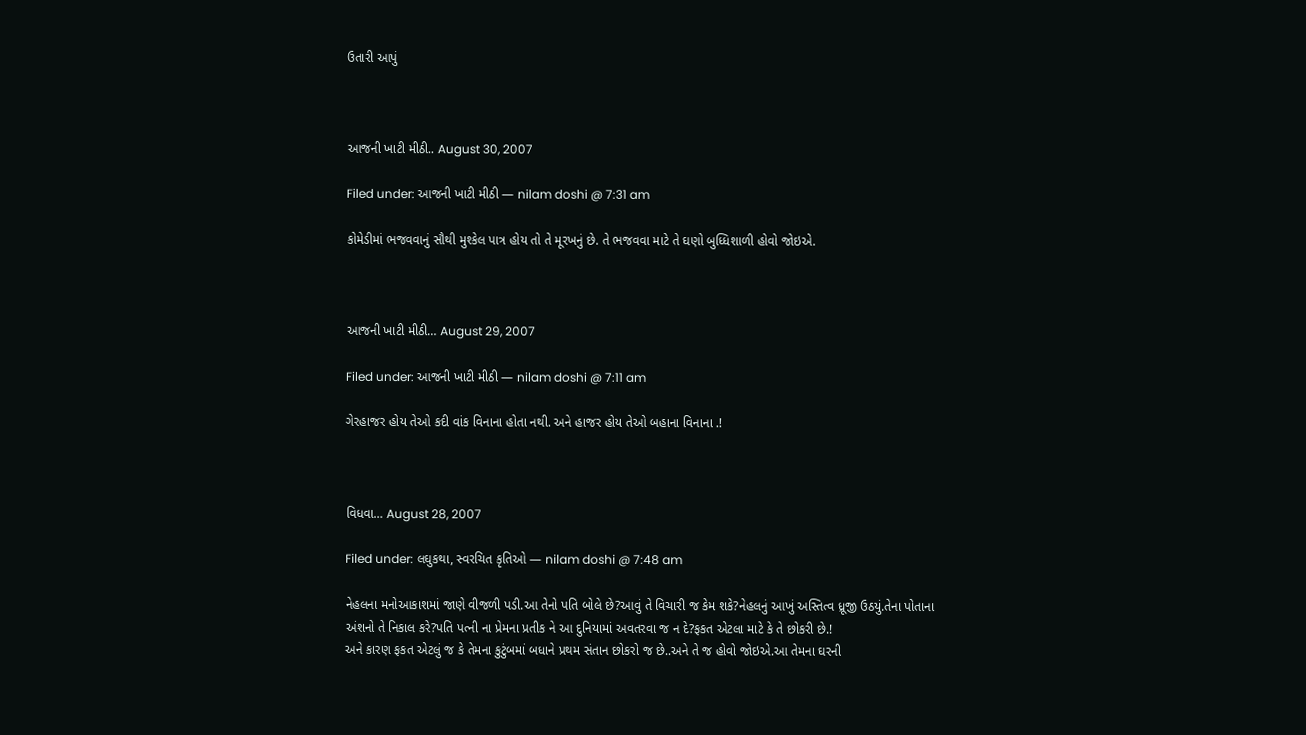ઉતારી આપું



આજની ખાટી મીઠી.. August 30, 2007

Filed under: આજની ખાટી મીઠી — nilam doshi @ 7:31 am

કોમેડીમાં ભજવવાનું સૌથી મુશ્કેલ પાત્ર હોય તો તે મૂરખનું છે. તે ભજવવા માટે તે ઘણો બુધ્ધિશાળી હોવો જોઇએ.



આજની ખાટી મીઠી… August 29, 2007

Filed under: આજની ખાટી મીઠી — nilam doshi @ 7:11 am

ગેરહાજર હોય તેઓ કદી વાંક વિનાના હોતા નથી. અને હાજર હોય તેઓ બહાના વિનાના .!



વિધવા… August 28, 2007

Filed under: લઘુકથા, સ્વરચિત કૃતિઓ — nilam doshi @ 7:48 am

નેહલના મનોઆકાશમાં જાણે વીજળી પડી.આ તેનો પતિ બોલે છે?આવું તે વિચારી જ કેમ શકે?નેહલનું આખું અસ્તિત્વ ધ્રૂજી ઉઠયું.તેના પોતાના અંશનો તે નિકાલ કરે?પતિ પત્ની ના પ્રેમના પ્રતીક ને આ દુનિયામાં અવતરવા જ ન દે?ફકત એટલા માટે કે તે છોકરી છે.!
અને કારણ ફકત એટલું જ કે તેમના કુટુંબમાં બધાને પ્રથમ સંતાન છોકરો જ છે..અને તે જ હોવો જોઇએ.આ તેમના ઘરની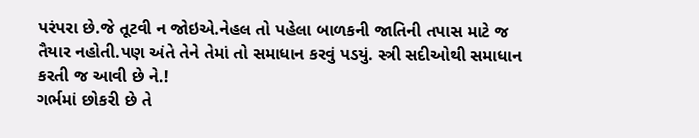પરંપરા છે.જે તૂટવી ન જોઇએ.નેહલ તો પહેલા બાળકની જાતિની તપાસ માટે જ તૈયાર નહોતી.પણ અંતે તેને તેમાં તો સમાધાન કરવું પડયું. સ્ત્રી સદીઓથી સમાધાન કરતી જ આવી છે ને.!
ગર્ભમાં છોકરી છે તે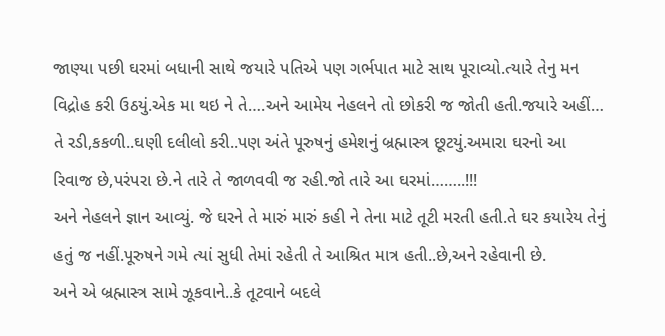જાણ્યા પછી ઘરમાં બધાની સાથે જયારે પતિએ પણ ગર્ભપાત માટે સાથ પૂરાવ્યો.ત્યારે તેનુ મન વિદ્રોહ કરી ઉઠયું.એક મા થઇ ને તે….અને આમેય નેહલને તો છોકરી જ જોતી હતી.જયારે અહીં…
તે રડી,કકળી..ઘણી દલીલો કરી..પણ અંતે પૂરુષનું હમેશનું બ્રહ્માસ્ત્ર છૂટયું.અમારા ઘરનો આ રિવાજ છે,પરંપરા છે.ને તારે તે જાળવવી જ રહી.જો તારે આ ઘરમાં……..!!!
અને નેહલને જ્ઞાન આવ્યું. જે ઘરને તે મારું મારું કહી ને તેના માટે તૂટી મરતી હતી.તે ઘર કયારેય તેનું હતું જ નહીં.પૂરુષને ગમે ત્યાં સુધી તેમાં રહેતી તે આશ્રિત માત્ર હતી..છે,અને રહેવાની છે.
અને એ બ્રહ્માસ્ત્ર સામે ઝૂકવાને..કે તૂટવાને બદલે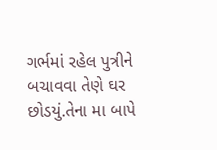ગર્ભમાં રહેલ પુત્રીને બચાવવા તેણે ઘર છોડયું.તેના મા બાપે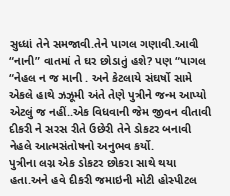સુધ્ધાં તેને સમજાવી.તેને પાગલ ગણાવી.આવી “નાની” વાતમાં તે ઘર છોડાતું હશે? પણ “પાગલ “નેહલ ન જ માની . અને કેટલાયે સંઘર્ષો સામે એકલે હાથે ઝઝૂમી અંતે તેણે પુત્રીને જન્મ આપ્યો એટલું જ નહીં..એક વિધવાની જેમ જીવન વીતાવી દીકરી ને સરસ રીતે ઉછેરી તેને ડોકટર બનાવી નેહલે આત્મસંતોષનો અનુભવ કર્યો.
પુત્રીના લગ્ન એક ડોકટર છોકરા સાથે થયા હતા.અને હવે દીકરી જમાઇની મોટી હોસ્પીટલ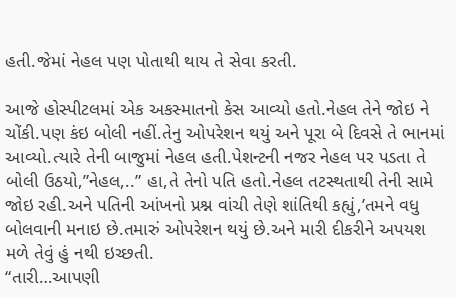હતી.જેમાં નેહલ પણ પોતાથી થાય તે સેવા કરતી.

આજે હોસ્પીટલમાં એક અકસ્માતનો કેસ આવ્યો હતો.નેહલ તેને જોઇ ને ચોંકી.પણ કંઇ બોલી નહીં.તેનુ ઓપરેશન થયું અને પૂરા બે દિવસે તે ભાનમાં આવ્યો.ત્યારે તેની બાજુમાં નેહલ હતી.પેશન્ટની નજર નેહલ પર પડતા તે બોલી ઉઠયો,”નેહલ,..” હા,તે તેનો પતિ હતો.નેહલ તટસ્થતાથી તેની સામે જોઇ રહી.અને પતિની આંખનો પ્રશ્ન વાંચી તેણે શાંતિથી કહ્યું,’તમને વધુ બોલવાની મનાઇ છે.તમારું ઓપરેશન થયું છે.અને મારી દીકરીને અપયશ મળે તેવું હું નથી ઇચ્છતી.
“તારી…આપણી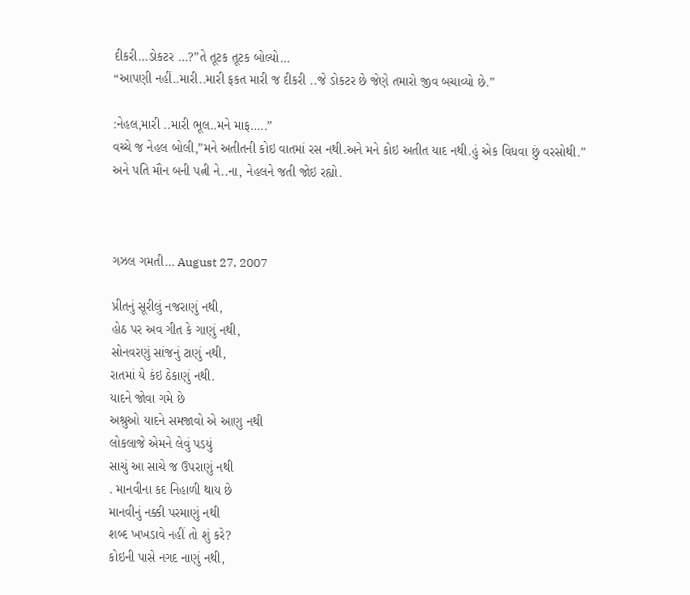દીકરી…ડોકટર …?”તે તૂટક તૂટક બોલ્યો…
“આપણી નહીં..મારી..મારી ફકત મારી જ દીકરી ..જે ડોકટર છે જેણે તમારો જીવ બચાવ્યો છે.”

:નેહલ,મારી ..મારી ભૂલ..મને માફ…..”
વચ્ચે જ નેહલ બોલી,”મને અતીતની કોઇ વાતમાં રસ નથી.અને મને કોઇ અતીત યાદ નથી.હું એક વિધવા છું વરસોથી.”
અને પતિ મૌન બની પત્ની ને..ના, નેહલને જતી જોઇ રહ્યો.



ગઝલ ગમતી… August 27, 2007

પ્રીતનું સૂરીલું નજરાણું નથી,
હોઠ પર અવ ગીત કે ગાણું નથી,
સોનવરણું સાંજનું ટાણું નથી,
રાતમાં યે કંઇ ઠેકાણું નથી.
યાદને જોવા ગમે છે
અશ્રુઓ યાદને સમજાવો એ આણુ નથી
લોકલાજે એમને લેવું પડયું
સાચું આ સાચે જ ઉપરાણું નથી
. માનવીના કદ નિહાળી થાય છે
માનવીનું નક્કી પરમાણું નથી
શબ્દ ખખડાવે નહીં તો શું કરે?
કોઇની પાસે નગદ નાણું નથી,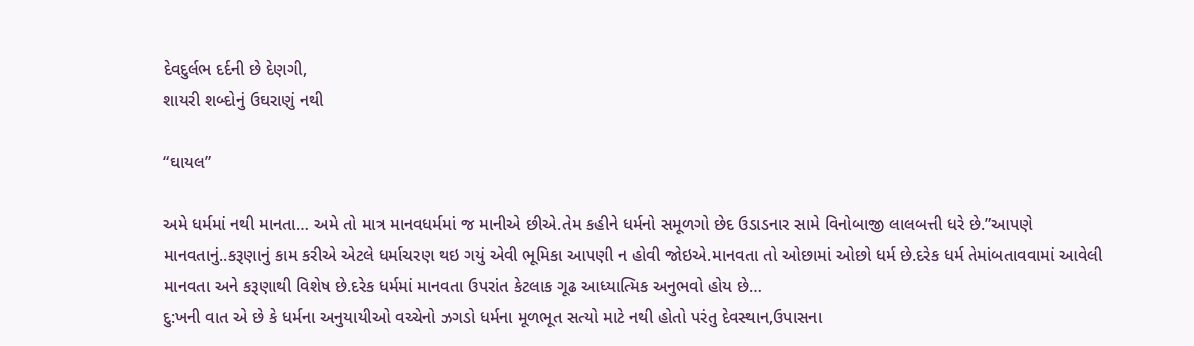દેવદુર્લભ દર્દની છે દેણગી,
શાયરી શબ્દોનું ઉઘરાણું નથી

“ઘાયલ”

અમે ધર્મમાં નથી માનતા… અમે તો માત્ર માનવધર્મમાં જ માનીએ છીએ.તેમ કહીને ધર્મનો સમૂળગો છેદ ઉડાડનાર સામે વિનોબાજી લાલબત્તી ધરે છે.”આપણે માનવતાનું..કરૂણાનું કામ કરીએ એટલે ધર્માચરણ થઇ ગયું એવી ભૂમિકા આપણી ન હોવી જોઇએ.માનવતા તો ઓછામાં ઓછો ધર્મ છે.દરેક ધર્મ તેમાંબતાવવામાં આવેલી માનવતા અને કરૂણાથી વિશેષ છે.દરેક ધર્મમાં માનવતા ઉપરાંત કેટલાક ગૂઢ આધ્યાત્મિક અનુભવો હોય છે…
દુ:ખની વાત એ છે કે ધર્મના અનુયાયીઓ વચ્ચેનો ઝગડો ધર્મના મૂળભૂત સત્યો માટે નથી હોતો પરંતુ દેવસ્થાન,ઉપાસના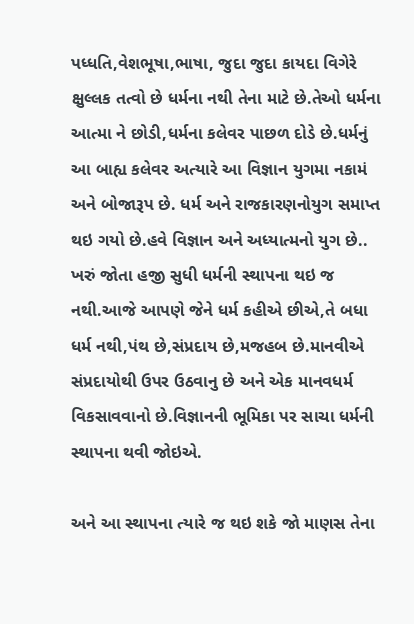પધ્ધતિ,વેશભૂષા,ભાષા, જુદા જુદા કાયદા વિગેરે ક્ષુલ્લક તત્વો છે ધર્મના નથી તેના માટે છે.તેઓ ધર્મના આત્મા ને છોડી,ધર્મના કલેવર પાછળ દોડે છે.ધર્મનું આ બાહ્ય કલેવર અત્યારે આ વિજ્ઞાન યુગમા નકામં અને બોજારૂપ છે. ધર્મ અને રાજકારણનોયુગ સમાપ્ત થઇ ગયો છે.હવે વિજ્ઞાન અને અધ્યાત્મનો યુગ છે.. ખરું જોતા હજી સુધી ધર્મની સ્થાપના થઇ જ નથી.આજે આપણે જેને ધર્મ કહીએ છીએ,તે બધા ધર્મ નથી,પંથ છે,સંપ્રદાય છે,મજહબ છે.માનવીએ સંપ્રદાયોથી ઉપર ઉઠવાનુ છે અને એક માનવધર્મ વિકસાવવાનો છે.વિજ્ઞાનની ભૂમિકા પર સાચા ધર્મની સ્થાપના થવી જોઇએ.

અને આ સ્થાપના ત્યારે જ થઇ શકે જો માણસ તેના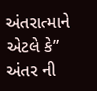અંતરાત્માને એટલે કે” અંતર ની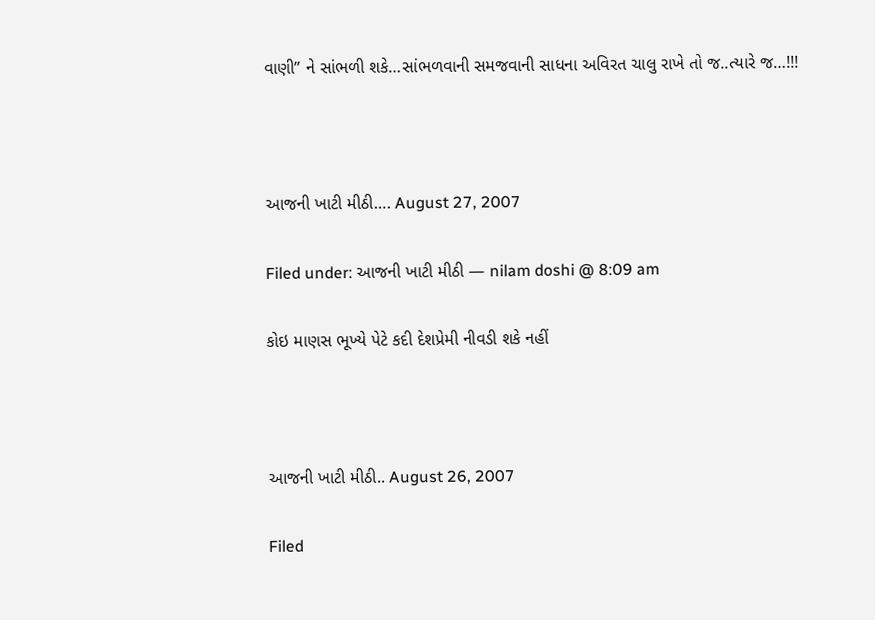વાણી” ને સાંભળી શકે…સાંભળવાની સમજવાની સાધના અવિરત ચાલુ રાખે તો જ..ત્યારે જ…!!!



આજની ખાટી મીઠી…. August 27, 2007

Filed under: આજની ખાટી મીઠી — nilam doshi @ 8:09 am

કોઇ માણસ ભૂખ્યે પેટે કદી દેશપ્રેમી નીવડી શકે નહીં



આજની ખાટી મીઠી.. August 26, 2007

Filed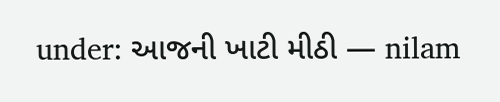under: આજની ખાટી મીઠી — nilam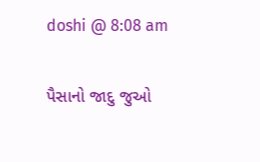doshi @ 8:08 am

પૈસાનો જાદુ જુઓ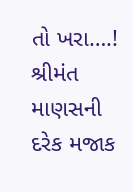તો ખરા….! શ્રીમંત માણસની દરેક મજાક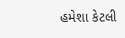હમેશા કેટલી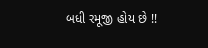બધી રમૂજી હોય છે !!